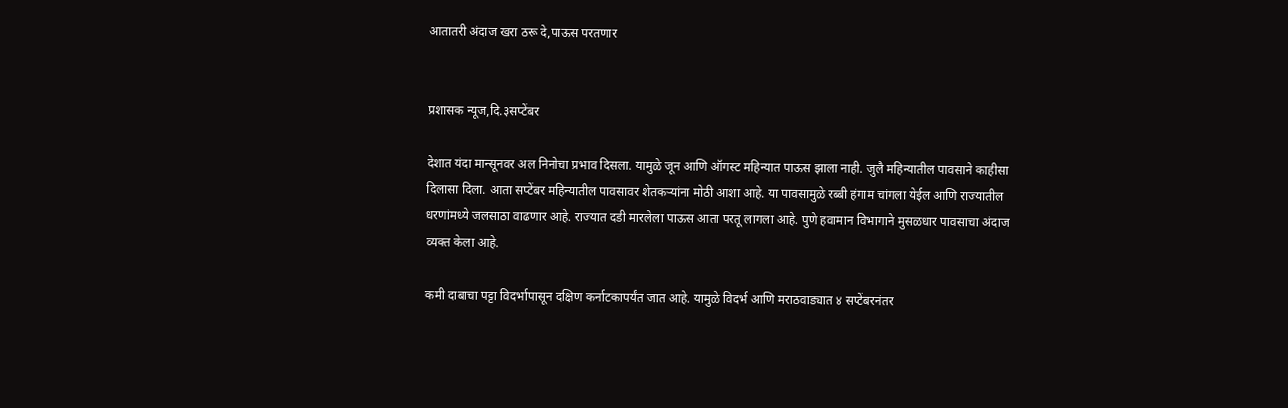आतातरी अंदाज खरा ठरू दे,पाऊस परतणार


प्रशासक न्यूज,दि.३सप्टेंबर

देशात यंदा मान्सूनवर अल निनोचा प्रभाव दिसला. यामुळे जून आणि ऑगस्ट महिन्यात पाऊस झाला नाही. जुलै महिन्यातील पावसाने काहीसा दिलासा दिला. आता सप्टेंबर महिन्यातील पावसावर शेतकऱ्यांना मोठी आशा आहे. या पावसामुळे रब्बी हंगाम चांगला येईल आणि राज्यातील धरणांमध्ये जलसाठा वाढणार आहे. राज्यात दडी मारलेला पाऊस आता परतू लागला आहे. पुणे हवामान विभागाने मुसळधार पावसाचा अंदाज व्यक्त केला आहे.

कमी दाबाचा पट्टा विदर्भापासून दक्षिण कर्नाटकापर्यंत जात आहे. यामुळे विदर्भ आणि मराठवाड्यात ४ सप्टेंबरनंतर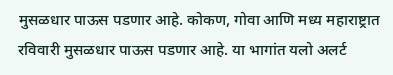मुसळधार पाऊस पडणार आहे. कोकण, गोवा आणि मध्य महाराष्ट्रात रविवारी मुसळधार पाऊस पडणार आहे. या भागांत यलो अलर्ट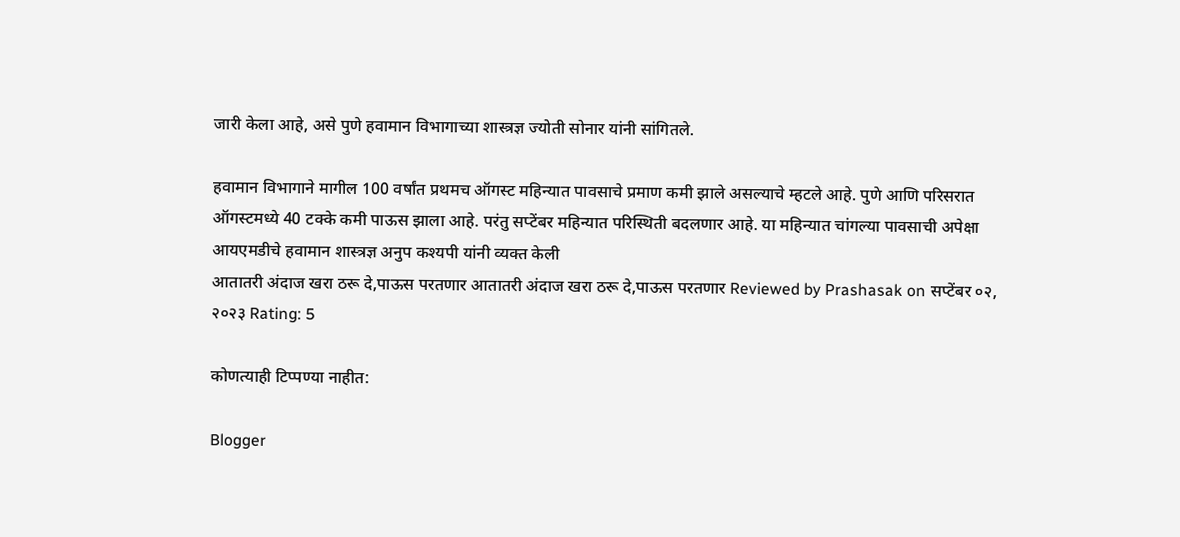जारी केला आहे, असे पुणे हवामान विभागाच्या शास्त्रज्ञ ज्योती सोनार यांनी सांगितले.

हवामान विभागाने मागील 100 वर्षांत प्रथमच ऑगस्ट महिन्यात पावसाचे प्रमाण कमी झाले असल्याचे म्हटले आहे. पुणे आणि परिसरात ऑगस्टमध्ये 40 टक्के कमी पाऊस झाला आहे. परंतु सप्टेंबर महिन्यात परिस्थिती बदलणार आहे. या महिन्यात चांगल्या पावसाची अपेक्षा आयएमडीचे हवामान शास्त्रज्ञ अनुप कश्यपी यांनी व्यक्त केली
आतातरी अंदाज खरा ठरू दे,पाऊस परतणार आतातरी अंदाज खरा ठरू दे,पाऊस परतणार Reviewed by Prashasak on सप्टेंबर ०२, २०२३ Rating: 5

कोणत्याही टिप्पण्‍या नाहीत:

Blogger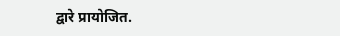द्वारे प्रायोजित.